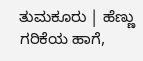ತುಮಕೂರು | ಹೆಣ್ಣು ಗರಿಕೆಯ ಹಾಗೆ,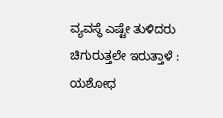ವ್ಯವಸ್ಥೆ ಎಷ್ಟೇ ತುಳಿದರು ಚಿಗುರುತ್ತಲೇ ಇರುತ್ತಾಳೆ : ಯಶೋಧ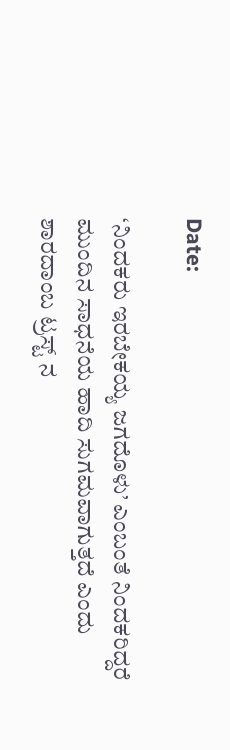Date:

‘ನಿಂದಕರು ಇರಬೇಕಯ್ಯ ಜಗದೊಳು’ ಎಂಬಂತೆ ನಿಂದಕರಿದ್ದರೆ ಮುಂದಿನ ಸಾಧನೆಯ ಹಾದಿ ಸುಗಮವಾಗುತ್ತದೆ ಎಂದು  ಶಾರದಾಂಬ ಟ್ರಸ್ಟ್ ನ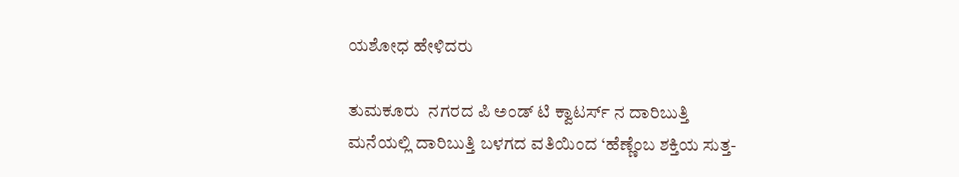ಯಶೋಧ ಹೇಳಿದರು

ತುಮಕೂರು  ನಗರದ ಪಿ ಅಂಡ್ ಟಿ ಕ್ವಾಟರ್ಸ್ ನ ದಾರಿಬುತ್ತಿ ಮನೆಯಲ್ಲಿ ದಾರಿಬುತ್ತಿ ಬಳಗದ ವತಿಯಿಂದ ‘ಹೆಣ್ಣೆಂಬ ಶಕ್ತಿಯ ಸುತ್ತ-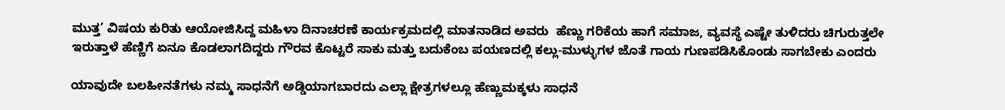ಮುತ್ತ’ ವಿಷಯ ಕುರಿತು ಆಯೋಜಿಸಿದ್ದ ಮಹಿಳಾ ದಿನಾಚರಣೆ ಕಾರ್ಯಕ್ರಮದಲ್ಲಿ ಮಾತನಾಡಿದ ಅವರು  ಹೆಣ್ಣು ಗರಿಕೆಯ ಹಾಗೆ ಸಮಾಜ, ವ್ಯವಸ್ಥೆ ಎಷ್ಟೇ ತುಳಿದರು ಚಿಗುರುತ್ತಲೇ ಇರುತ್ತಾಳೆ ಹೆಣ್ಣಿಗೆ ಏನೂ ಕೊಡಲಾಗದಿದ್ದರು ಗೌರವ ಕೊಟ್ಟರೆ ಸಾಕು ಮತ್ತು ಬದುಕೆಂಬ ಪಯಣದಲ್ಲಿ ಕಲ್ಲು-ಮುಳ್ಳುಗಳ ಜೊತೆ ಗಾಯ ಗುಣಪಡಿಸಿಕೊಂಡು ಸಾಗಬೇಕು ಎಂದರು

ಯಾವುದೇ ಬಲಹೀನತೆಗಳು ನಮ್ಮ ಸಾಧನೆಗೆ ಅಡ್ಡಿಯಾಗಬಾರದು ಎಲ್ಲಾ ಕ್ಷೇತ್ರಗಳಲ್ಲೂ ಹೆಣ್ಣುಮಕ್ಕಳು ಸಾಧನೆ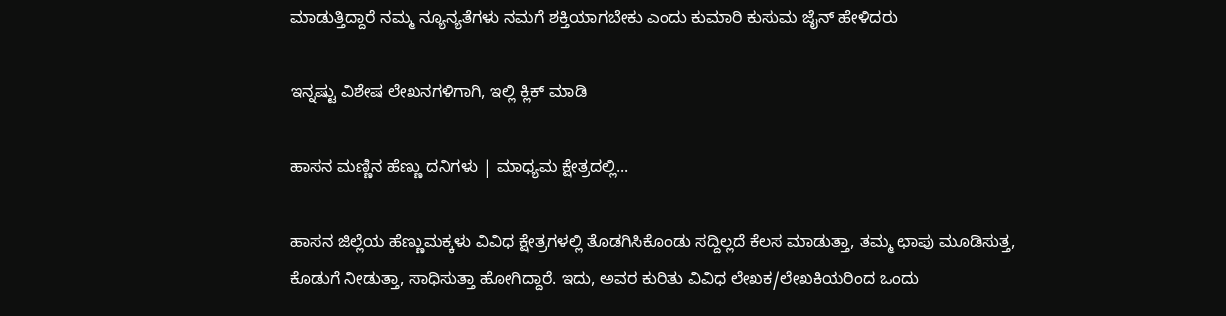ಮಾಡುತ್ತಿದ್ದಾರೆ ನಮ್ಮ ನ್ಯೂನ್ಯತೆಗಳು ನಮಗೆ ಶಕ್ತಿಯಾಗಬೇಕು ಎಂದು ಕುಮಾರಿ ಕುಸುಮ ಜೈನ್ ಹೇಳಿದರು

ಇನ್ನಷ್ಟು ವಿಶೇಷ ಲೇಖನಗಳಿಗಾಗಿ, ಇಲ್ಲಿ ಕ್ಲಿಕ್ ಮಾಡಿ

ಹಾಸನ ಮಣ್ಣಿನ ಹೆಣ್ಣು ದನಿಗಳು | ಮಾಧ್ಯಮ ಕ್ಷೇತ್ರದಲ್ಲಿ...

ಹಾಸನ ಜಿಲ್ಲೆಯ ಹೆಣ್ಣುಮಕ್ಕಳು ವಿವಿಧ ಕ್ಷೇತ್ರಗಳಲ್ಲಿ ತೊಡಗಿಸಿಕೊಂಡು ಸದ್ದಿಲ್ಲದೆ ಕೆಲಸ ಮಾಡುತ್ತಾ, ತಮ್ಮ ಛಾಪು ಮೂಡಿಸುತ್ತ, ಕೊಡುಗೆ ನೀಡುತ್ತಾ, ಸಾಧಿಸುತ್ತಾ ಹೋಗಿದ್ದಾರೆ. ಇದು, ಅವರ ಕುರಿತು ವಿವಿಧ ಲೇಖಕ/ಲೇಖಕಿಯರಿಂದ ಒಂದು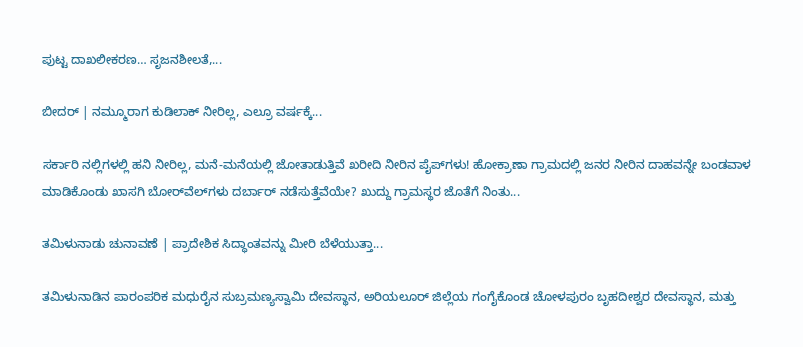ಪುಟ್ಟ ದಾಖಲೀಕರಣ… ಸೃಜನಶೀಲತೆ,...

ಬೀದರ್ | ನಮ್ಮೂರಾಗ ಕುಡಿಲಾಕ್ ನೀರಿಲ್ಲ, ಎಲ್ರೂ ವರ್ಷಕ್ಕೆ...

ಸರ್ಕಾರಿ ನಲ್ಲಿಗಳಲ್ಲಿ ಹನಿ ನೀರಿಲ್ಲ, ಮನೆ-ಮನೆಯಲ್ಲಿ ಜೋತಾಡುತ್ತಿವೆ ಖರೀದಿ ನೀರಿನ ಪೈಪ್‌ಗಳು! ಹೋಕ್ರಾಣಾ ಗ್ರಾಮದಲ್ಲಿ ಜನರ ನೀರಿನ ದಾಹವನ್ನೇ ಬಂಡವಾಳ ಮಾಡಿಕೊಂಡು ಖಾಸಗಿ ಬೋರ್‌ವೆಲ್‌ಗಳು ದರ್ಬಾರ್‌ ನಡೆಸುತ್ತೆವೆಯೇ? ಖುದ್ದು ಗ್ರಾಮಸ್ಥರ ಜೊತೆಗೆ ನಿಂತು...

ತಮಿಳುನಾಡು ಚುನಾವಣೆ | ಪ್ರಾದೇಶಿಕ ಸಿದ್ಧಾಂತವನ್ನು ಮೀರಿ ಬೆಳೆಯುತ್ತಾ...

ತಮಿಳುನಾಡಿನ ಪಾರಂಪರಿಕ ಮಧುರೈನ ಸುಬ್ರಮಣ್ಯಸ್ವಾಮಿ ದೇವಸ್ಥಾನ, ಅರಿಯಲೂರ್ ಜಿಲ್ಲೆಯ ಗಂಗೈಕೊಂಡ ಚೋಳಪುರಂ ಬೃಹದೀಶ್ವರ ದೇವಸ್ಥಾನ, ಮತ್ತು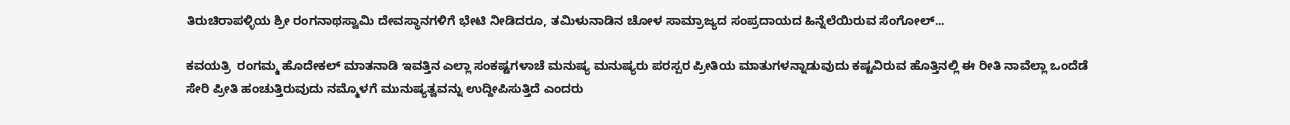ತಿರುಚಿರಾಪಳ್ಳಿಯ ಶ್ರೀ ರಂಗನಾಥಸ್ವಾಮಿ ದೇವಸ್ಥಾನಗಳಿಗೆ ಭೇಟಿ ನೀಡಿದರೂ, ತಮಿಳುನಾಡಿನ ಚೋಳ ಸಾಮ್ರಾಜ್ಯದ ಸಂಪ್ರದಾಯದ ಹಿನ್ನೆಲೆಯಿರುವ ಸೆಂಗೋಲ್...

ಕವಯತ್ರಿ  ರಂಗಮ್ಮ ಹೊದೇಕಲ್ ಮಾತನಾಡಿ ಇವತ್ತಿನ ಎಲ್ಲಾ ಸಂಕಷ್ಟಗಳಾಚೆ ಮನುಷ್ಯ ಮನುಷ್ಯರು ಪರಸ್ಪರ ಪ್ರೀತಿಯ ಮಾತುಗಳನ್ನಾಡುವುದು ಕಷ್ಟವಿರುವ ಹೊತ್ತಿನಲ್ಲಿ ಈ ರೀತಿ ನಾವೆಲ್ಲಾ ಒಂದೆಡೆ ಸೇರಿ ಪ್ರೀತಿ ಹಂಚುತ್ತಿರುವುದು ನಮ್ಮೊಳಗೆ ಮುನುಷ್ಯತ್ವವನ್ನು ಉದ್ದೀಪಿಸುತ್ತಿದೆ ಎಂದರು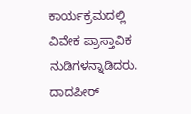ಕಾರ್ಯಕ್ರಮದಲ್ಲಿ ವಿವೇಕ ಪ್ರಾಸ್ತಾವಿಕ ನುಡಿಗಳನ್ನಾಡಿದರು. ದಾದಪೀರ್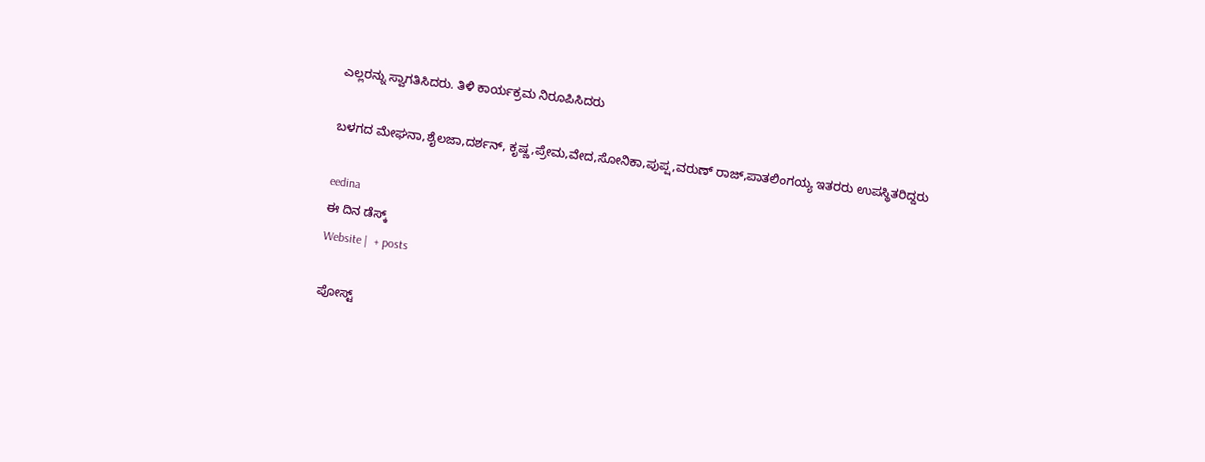ಎಲ್ಲರನ್ನು ಸ್ವಾಗತಿಸಿದರು. ತಿಳಿ ಕಾರ್ಯಕ್ರಮ ನಿರೂಪಿಸಿದರು

ಬಳಗದ ಮೇಘನಾ,ಶೈಲಜಾ,ದರ್ಶನ್, ಕೃಷ್ಣ,ಪ್ರೇಮ,ವೇದ,ಸೋನಿಕಾ,ಪುಪ್ಷ,ವರುಣ್ ರಾಜ್,ಪಾತಲಿಂಗಯ್ಯ ಇತರರು ಉಪಸ್ಥಿತರಿದ್ದರು

eedina
ಈ ದಿನ ಡೆಸ್ಕ್‌
Website |  + posts

ಪೋಸ್ಟ್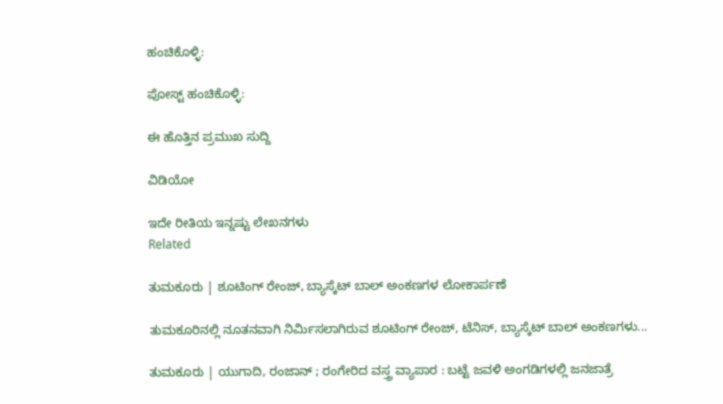ಹಂಚಿಕೊಳ್ಳಿ:

ಪೋಸ್ಟ್ ಹಂಚಿಕೊಳ್ಳಿ:

ಈ ಹೊತ್ತಿನ ಪ್ರಮುಖ ಸುದ್ದಿ

ವಿಡಿಯೋ

ಇದೇ ರೀತಿಯ ಇನ್ನಷ್ಟು ಲೇಖನಗಳು
Related

ತುಮಕೂರು | ಶೂಟಿಂಗ್ ರೇಂಜ್, ಬ್ಯಾಸ್ಕೆಟ್ ಬಾಲ್ ಅಂಕಣಗಳ ಲೋಕಾರ್ಪಣೆ

ತುಮಕೂರಿನಲ್ಲಿ ನೂತನವಾಗಿ ನಿರ್ಮಿಸಲಾಗಿರುವ ಶೂಟಿಂಗ್ ರೇಂಜ್, ಟೆನಿಸ್, ಬ್ಯಾಸ್ಕೆಟ್ ಬಾಲ್ ಅಂಕಣಗಳು...

ತುಮಕೂರು | ಯುಗಾದಿ, ರಂಜಾನ್ ; ರಂಗೇರಿದ ವಸ್ತ್ರ ವ್ಯಾಪಾರ : ಬಟ್ಟೆ ಜವಳಿ ಅಂಗಡಿಗಳಲ್ಲಿ ಜನಜಾತ್ರೆ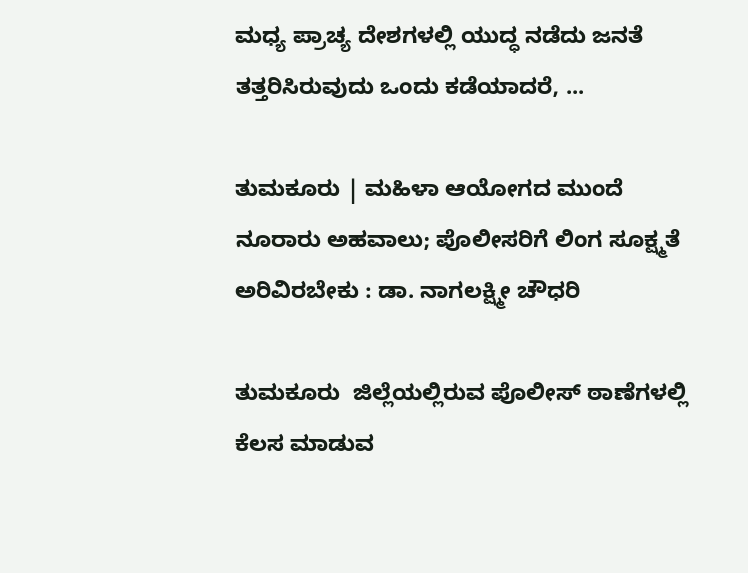ಮಧ್ಯ ಪ್ರಾಚ್ಯ ದೇಶಗಳಲ್ಲಿ ಯುದ್ಧ ನಡೆದು ಜನತೆ ತತ್ತರಿಸಿರುವುದು ಒಂದು ಕಡೆಯಾದರೆ, ...

ತುಮಕೂರು | ಮಹಿಳಾ ಆಯೋಗದ ಮುಂದೆ ನೂರಾರು ಅಹವಾಲು; ಪೊಲೀಸರಿಗೆ ಲಿಂಗ ಸೂಕ್ಷ್ಮತೆ ಅರಿವಿರಬೇಕು : ಡಾ. ನಾಗಲಕ್ಷ್ಮೀ ಚೌಧರಿ

ತುಮಕೂರು  ಜಿಲ್ಲೆಯಲ್ಲಿರುವ ಪೊಲೀಸ್ ಠಾಣೆಗಳಲ್ಲಿ ಕೆಲಸ ಮಾಡುವ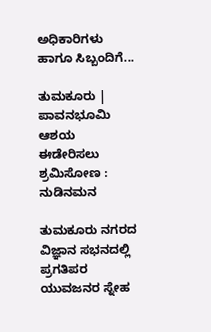ಅಧಿಕಾರಿಗಳು ಹಾಗೂ ಸಿಬ್ಬಂದಿಗೆ...

ತುಮಕೂರು | ಪಾವನಭೂಮಿ ಆಶಯ ಈಡೇರಿಸಲು ಶ್ರಮಿಸೋಣ : ನುಡಿನಮನ

ತುಮಕೂರು ನಗರದ ವಿಜ್ಞಾನ ಸಭನದಲ್ಲಿ ಪ್ರಗತಿಪರ ಯುವಜನರ ಸ್ನೇಹ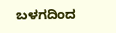ಬಳಗದಿಂದ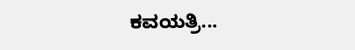ಕವಯತ್ರಿ...